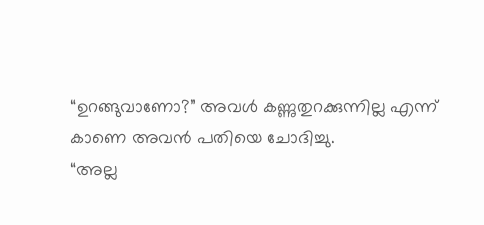“ഉറങ്ങുവാണോ?” അവൾ കണ്ണുതുറക്കുന്നില്ല എന്ന് കാണെ അവൻ പതിയെ ചോദിച്ചു.
“അല്ല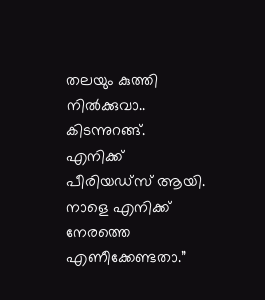തലയും കുത്തി നിൽക്കുവാ.. കിടന്നുറങ്ങ്.
എനിക്ക് പീരിയഡ്സ് ആയി.
നാളെ എനിക്ക് നേരത്തെ എണീക്കേണ്ടതാ.”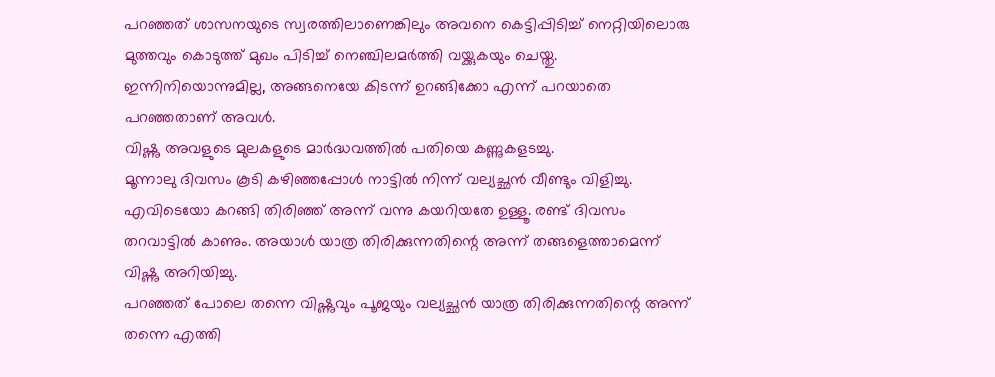പറഞ്ഞത് ശാസനയുടെ സ്വരത്തിലാണെങ്കിലും അവനെ കെട്ടിപ്പിടിച്ച് നെറ്റിയിലൊരു മുത്തവും കൊടുത്ത് മുഖം പിടിച്ച് നെഞ്ചിലമർത്തി വയ്ക്കുകയും ചെയ്തു.
ഇന്നിനിയൊന്നുമില്ല, അങ്ങനെയേ കിടന്ന് ഉറങ്ങിക്കോ എന്ന് പറയാതെ പറഞ്ഞതാണ് അവൾ.
വിഷ്ണു അവളുടെ മുലകളുടെ മാർദ്ധവത്തിൽ പതിയെ കണ്ണുകളടച്ചു.
മൂന്നാലു ദിവസം കൂടി കഴിഞ്ഞപ്പോൾ നാട്ടിൽ നിന്ന് വല്യച്ഛൻ വീണ്ടും വിളിച്ചു. എവിടെയോ കറങ്ങി തിരിഞ്ഞ് അന്ന് വന്നു കയറിയതേ ഉള്ളൂ. രണ്ട് ദിവസം തറവാട്ടിൽ കാണും. അയാൾ യാത്ര തിരിക്കുന്നതിന്റെ അന്ന് തങ്ങളെത്താമെന്ന് വിഷ്ണു അറിയിച്ചു.
പറഞ്ഞത് പോലെ തന്നെ വിഷ്ണുവും പൂജയും വല്യച്ഛൻ യാത്ര തിരിക്കുന്നതിന്റെ അന്ന് തന്നെ എത്തി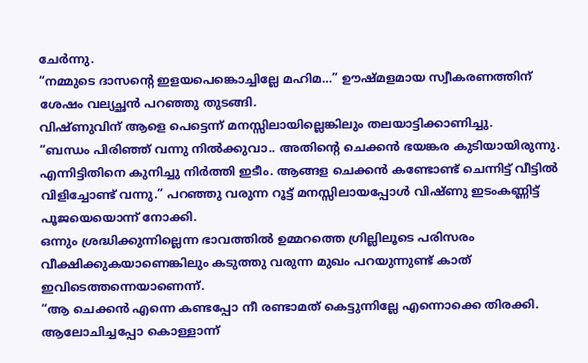ചേർന്നു.
“നമ്മുടെ ദാസന്റെ ഇളയപെങ്കൊച്ചില്ലേ മഹിമ…” ഊഷ്മളമായ സ്വീകരണത്തിന് ശേഷം വല്യച്ഛൻ പറഞ്ഞു തുടങ്ങി.
വിഷ്ണുവിന് ആളെ പെട്ടെന്ന് മനസ്സിലായില്ലെങ്കിലും തലയാട്ടിക്കാണിച്ചു.
“ബന്ധം പിരിഞ്ഞ് വന്നു നിൽക്കുവാ.. അതിന്റെ ചെക്കൻ ഭയങ്കര കുടിയായിരുന്നു. എന്നിട്ടിതിനെ കുനിച്ചു നിർത്തി ഇടീം. ആങ്ങള ചെക്കൻ കണ്ടോണ്ട് ചെന്നിട്ട് വീട്ടിൽ വിളിച്ചോണ്ട് വന്നു.” പറഞ്ഞു വരുന്ന റൂട്ട് മനസ്സിലായപ്പോൾ വിഷ്ണു ഇടംകണ്ണിട്ട് പൂജയെയൊന്ന് നോക്കി.
ഒന്നും ശ്രദ്ധിക്കുന്നില്ലെന്ന ഭാവത്തിൽ ഉമ്മറത്തെ ഗ്രില്ലിലൂടെ പരിസരം വീക്ഷിക്കുകയാണെങ്കിലും കടുത്തു വരുന്ന മുഖം പറയുന്നുണ്ട് കാത് ഇവിടെത്തന്നെയാണെന്ന്.
“ആ ചെക്കൻ എന്നെ കണ്ടപ്പോ നീ രണ്ടാമത് കെട്ടുന്നില്ലേ എന്നൊക്കെ തിരക്കി. ആലോചിച്ചപ്പോ കൊള്ളാന്ന്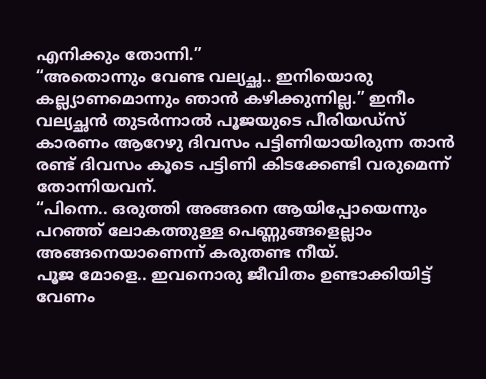എനിക്കും തോന്നി.”
“അതൊന്നും വേണ്ട വല്യച്ഛ.. ഇനിയൊരു കല്ല്യാണമൊന്നും ഞാൻ കഴിക്കുന്നില്ല.” ഇനീം വല്യച്ഛൻ തുടർന്നാൽ പൂജയുടെ പീരിയഡ്സ് കാരണം ആറേഴു ദിവസം പട്ടിണിയായിരുന്ന താൻ രണ്ട് ദിവസം കൂടെ പട്ടിണി കിടക്കേണ്ടി വരുമെന്ന് തോന്നിയവന്.
“പിന്നെ.. ഒരുത്തി അങ്ങനെ ആയിപ്പോയെന്നും പറഞ്ഞ് ലോകത്തുള്ള പെണ്ണുങ്ങളെല്ലാം അങ്ങനെയാണെന്ന് കരുതണ്ട നീയ്.
പൂജ മോളെ.. ഇവനൊരു ജീവിതം ഉണ്ടാക്കിയിട്ട് വേണം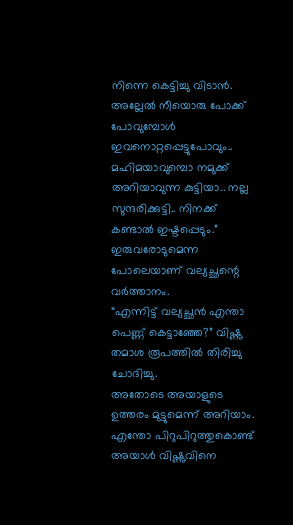നിന്നെ കെട്ടിച്ചു വിടാൻ. അല്ലേൽ നീയൊരു പോക്ക് പോവുമ്പോൾ ഇവനൊറ്റപ്പെട്ടുപോവും.. മഹിമയാവുമ്പൊ നമുക്ക് അറിയാവുന്ന കുട്ടിയാ.. നല്ല സുന്ദരിക്കുട്ടി.. നിനക്ക് കണ്ടാൽ ഇഷ്ടപ്പെടും.” ഇരുവരോടുമെന്ന പോലെയാണ് വല്യച്ഛന്റെ വർത്താനം.
“എന്നിട്ട് വല്യച്ഛൻ എന്താ പെണ്ണ് കെട്ടാഞ്ഞേ?” വിഷ്ണു തമാശ രൂപത്തിൽ തിരിച്ചു ചോദിച്ചു.
അതോടെ അയാളുടെ ഉത്തരം മുട്ടുമെന്ന് അറിയാം.
എന്തോ പിറുപിറുത്തുകൊണ്ട് അയാൾ വിഷ്ണുവിനെ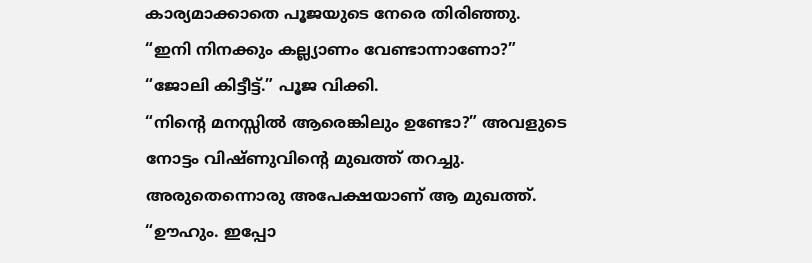കാര്യമാക്കാതെ പൂജയുടെ നേരെ തിരിഞ്ഞു.
“ഇനി നിനക്കും കല്ല്യാണം വേണ്ടാന്നാണോ?”
“ജോലി കിട്ടീട്ട്.” പൂജ വിക്കി.
“നിന്റെ മനസ്സിൽ ആരെങ്കിലും ഉണ്ടോ?” അവളുടെ നോട്ടം വിഷ്ണുവിന്റെ മുഖത്ത് തറച്ചു.
അരുതെന്നൊരു അപേക്ഷയാണ് ആ മുഖത്ത്.
“ഊഹും. ഇപ്പോ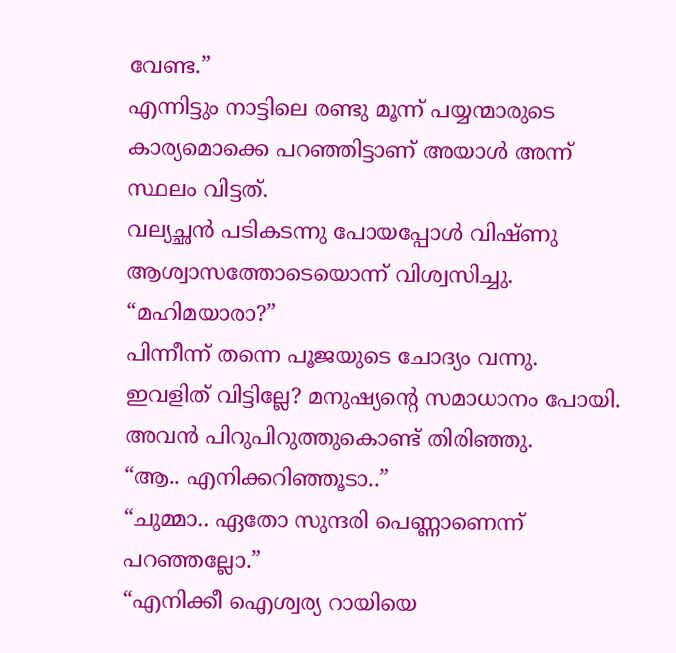വേണ്ട.”
എന്നിട്ടും നാട്ടിലെ രണ്ടു മൂന്ന് പയ്യന്മാരുടെ കാര്യമൊക്കെ പറഞ്ഞിട്ടാണ് അയാൾ അന്ന് സ്ഥലം വിട്ടത്.
വല്യച്ഛൻ പടികടന്നു പോയപ്പോൾ വിഷ്ണു ആശ്വാസത്തോടെയൊന്ന് വിശ്വസിച്ചു.
“മഹിമയാരാ?”
പിന്നീന്ന് തന്നെ പൂജയുടെ ചോദ്യം വന്നു.
ഇവളിത് വിട്ടില്ലേ? മനുഷ്യന്റെ സമാധാനം പോയി. അവൻ പിറുപിറുത്തുകൊണ്ട് തിരിഞ്ഞു.
“ആ.. എനിക്കറിഞ്ഞൂടാ..”
“ചുമ്മാ.. ഏതോ സുന്ദരി പെണ്ണാണെന്ന് പറഞ്ഞല്ലോ.”
“എനിക്കീ ഐശ്വര്യ റായിയെ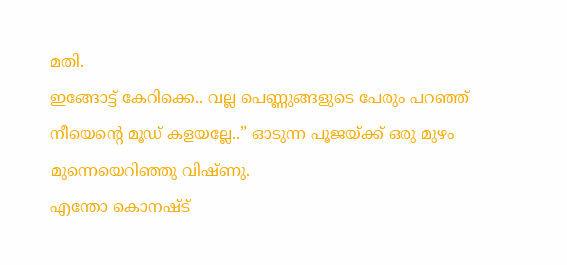മതി.
ഇങ്ങോട്ട് കേറിക്കെ.. വല്ല പെണ്ണുങ്ങളുടെ പേരും പറഞ്ഞ് നീയെന്റെ മൂഡ് കളയല്ലേ..” ഓടുന്ന പൂജയ്ക്ക് ഒരു മുഴം മുന്നെയെറിഞ്ഞു വിഷ്ണു.
എന്തോ കൊനഷ്ട്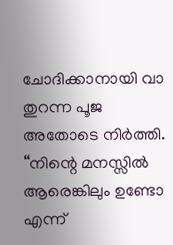ചോദിക്കാനായി വാ തുറന്ന പൂജ അതോടെ നിർത്തി.
“നിന്റെ മനസ്സിൽ ആരെങ്കിലും ഉണ്ടോ എന്ന്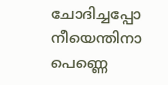ചോദിച്ചപ്പോ നീയെന്തിനാ പെണ്ണെ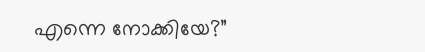എന്നെ നോക്കിയേ?”